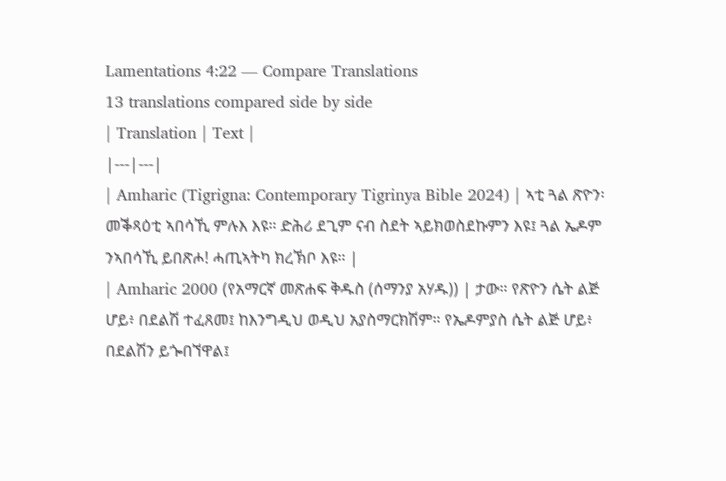Lamentations 4:22 — Compare Translations
13 translations compared side by side
| Translation | Text |
|---|---|
| Amharic (Tigrigna: Contemporary Tigrinya Bible 2024) | ኣቲ ጓል ጽዮን፡ መቕጻዕቲ ኣበሳኺ ምሉእ እዩ። ድሕሪ ደጊም ናብ ስደት ኣይክወስደኩምን እዩ፤ ጓል ኤዶም ንኣበሳኺ ይበጽሖ! ሓጢኣትካ ክረኽቦ እዩ። |
| Amharic 2000 (የአማርኛ መጽሐፍ ቅዱስ (ሰማንያ አሃዱ)) | ታው። የጽዮን ሴት ልጅ ሆይ፥ በደልሽ ተፈጸመ፤ ከእንግዲህ ወዲህ አያስማርክሽም። የኤዶምያስ ሴት ልጅ ሆይ፥ በደልሽን ይጐበኘዋል፤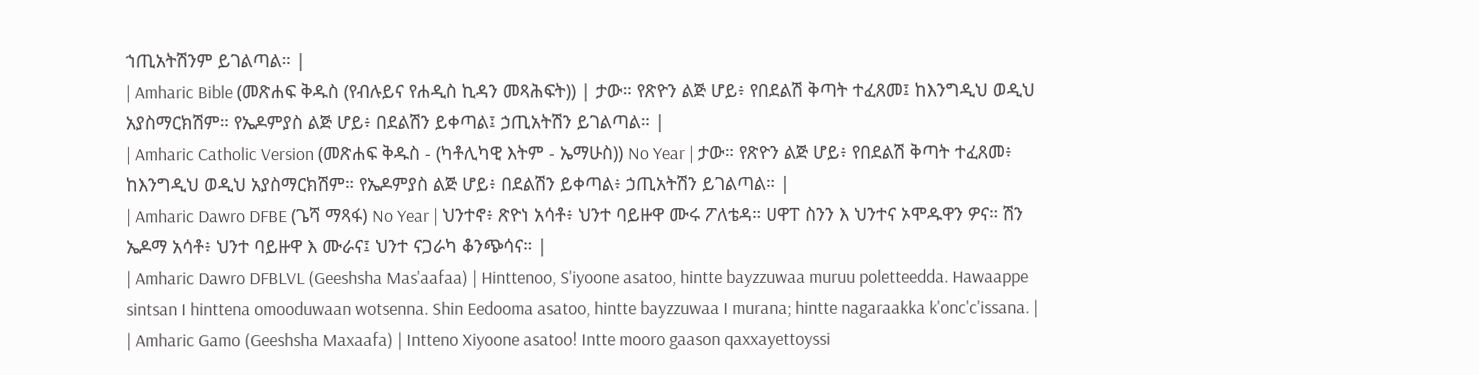ኀጢአትሽንም ይገልጣል። |
| Amharic Bible (መጽሐፍ ቅዱስ (የብሉይና የሐዲስ ኪዳን መጻሕፍት)) | ታው። የጽዮን ልጅ ሆይ፥ የበደልሽ ቅጣት ተፈጸመ፤ ከእንግዲህ ወዲህ አያስማርክሽም። የኤዶምያስ ልጅ ሆይ፥ በደልሽን ይቀጣል፤ ኃጢአትሽን ይገልጣል። |
| Amharic Catholic Version (መጽሐፍ ቅዱስ - (ካቶሊካዊ እትም - ኤማሁስ)) No Year | ታው። የጽዮን ልጅ ሆይ፥ የበደልሽ ቅጣት ተፈጸመ፥ ከእንግዲህ ወዲህ አያስማርክሽም። የኤዶምያስ ልጅ ሆይ፥ በደልሽን ይቀጣል፥ ኃጢአትሽን ይገልጣል። |
| Amharic Dawro DFBE (ጌሻ ማጻፋ) No Year | ህንተኖ፥ ጽዮነ አሳቶ፥ ህንተ ባይዙዋ ሙሩ ፖለቴዳ። ሀዋፐ ስንን እ ህንተና ኦሞዱዋን ዎና። ሽን ኤዶማ አሳቶ፥ ህንተ ባይዙዋ እ ሙራና፤ ህንተ ናጋራካ ቆንጭሳና። |
| Amharic Dawro DFBLVL (Geeshsha Mas'aafaa) | Hinttenoo, S'iyoone asatoo, hintte bayzzuwaa muruu poletteedda. Hawaappe sintsan I hinttena omooduwaan wotsenna. Shin Eedooma asatoo, hintte bayzzuwaa I murana; hintte nagaraakka k'onc'c'issana. |
| Amharic Gamo (Geeshsha Maxaafa) | Intteno Xiyoone asatoo! Intte mooro gaason qaxxayettoyssi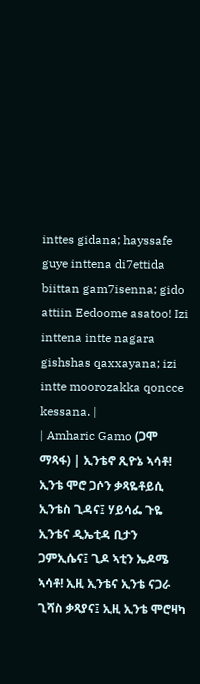inttes gidana; hayssafe guye inttena di7ettida biittan gam7isenna; gido attiin Eedoome asatoo! Izi inttena intte nagara gishshas qaxxayana; izi intte moorozakka qoncce kessana. |
| Amharic Gamo (ጋሞ ማጻፋ) | ኢንቴኖ ጺዮኔ ኣሳቶ! ኢንቴ ሞሮ ጋሶን ቃጻዬቶይሲ ኢንቴስ ጊዳና፤ ሃይሳፌ ጉዬ ኢንቴና ዲኤቲዳ ቢታን ጋምኢሴና፤ ጊዶ ኣቲን ኤዶሜ ኣሳቶ! ኢዚ ኢንቴና ኢንቴ ናጋራ ጊሻስ ቃጻያና፤ ኢዚ ኢንቴ ሞሮዛካ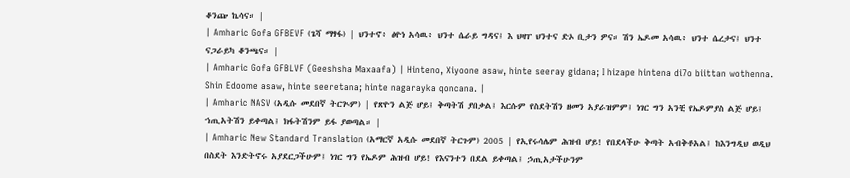ቆንጬ ኬሳና። |
| Amharic Gofa GFBEVF (ጌሻ ማፃፋ) | ህንተኖ፥ ፅዮነ አሳዉ፥ ህንተ ሴራይ ግዳና፤ እ ህዛፐ ህንተና ድኦ ቢታን ዎና። ሽን ኤዶመ አሳዉ፥ ህንተ ሴረታና፤ ህንተ ናጋራይካ ቆንጫና። |
| Amharic Gofa GFBLVF (Geeshsha Maxaafa) | Hinteno, Xiyoone asaw, hinte seeray gidana; I hizape hintena di7o biittan wothenna. Shin Edoome asaw, hinte seeretana; hinte nagarayka qoncana. |
| Amharic NASV (አዲሱ መደበኛ ትርጒም) | የጽዮን ልጅ ሆይ፤ ቅጣትሽ ያበቃል፤ እርሱም የስደትሽን ዘመን አያራዝምም፤ ነገር ግን አንቺ የኤዶምያስ ልጅ ሆይ፤ ኀጢአትሽን ይቀጣል፤ ክፋትሽንም ይፋ ያወጣል። |
| Amharic New Standard Translation (አማርኛ አዲሱ መደበኛ ትርጉም) 2005 | የኢየሩሳሌም ሕዝብ ሆይ! የበደላችሁ ቅጣት አብቅቶአል፤ ከእንግዲህ ወዲህ በስደት እንድትኖሩ አያደርጋችሁም፤ ነገር ግን የኤዶም ሕዝብ ሆይ! የእናንተን በደል ይቀጣል፤ ኃጢአታችሁንም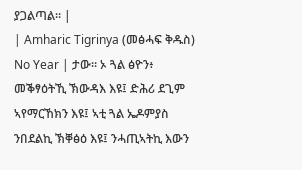ያጋልጣል። |
| Amharic Tigrinya (መፅሓፍ ቅዱስ) No Year | ታው። ኦ ጓል ፅዮን፥ መቕፃዕትኺ ኽውዳእ እዩ፤ ድሕሪ ደጊም ኣየማርኸክን እዩ፤ ኣቲ ጓል ኤዶምያስ ንበደልኪ ኽቐፅዕ እዩ፤ ንሓጢኣትኪ እውን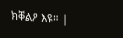ክቐልዖ እዩ። |